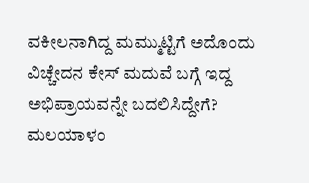ವಕೀಲನಾಗಿದ್ದ ಮಮ್ಮುಟ್ಟಿಗೆ ಅದೊಂದು ವಿಚ್ಚೇದನ ಕೇಸ್ ಮದುವೆ ಬಗ್ಗೆ ಇದ್ದ ಅಭಿಪ್ರಾಯವನ್ನೇ ಬದಲಿಸಿದ್ದೇಗೆ?
ಮಲಯಾಳಂ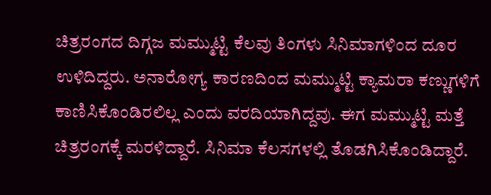ಚಿತ್ರರಂಗದ ದಿಗ್ಗಜ ಮಮ್ಮುಟ್ಟಿ ಕೆಲವು ತಿಂಗಳು ಸಿನಿಮಾಗಳಿಂದ ದೂರ ಉಳಿದಿದ್ದರು. ಅನಾರೋಗ್ಯ ಕಾರಣದಿಂದ ಮಮ್ಮುಟ್ಟಿ ಕ್ಯಾಮರಾ ಕಣ್ಣುಗಳಿಗೆ ಕಾಣಿಸಿಕೊಂಡಿರಲಿಲ್ಲ ಎಂದು ವರದಿಯಾಗಿದ್ದವು. ಈಗ ಮಮ್ಮುಟ್ಟಿ ಮತ್ತೆ ಚಿತ್ರರಂಗಕ್ಕೆ ಮರಳಿದ್ದಾರೆ. ಸಿನಿಮಾ ಕೆಲಸಗಳಲ್ಲಿ ತೊಡಗಿಸಿಕೊಂಡಿದ್ದಾರೆ.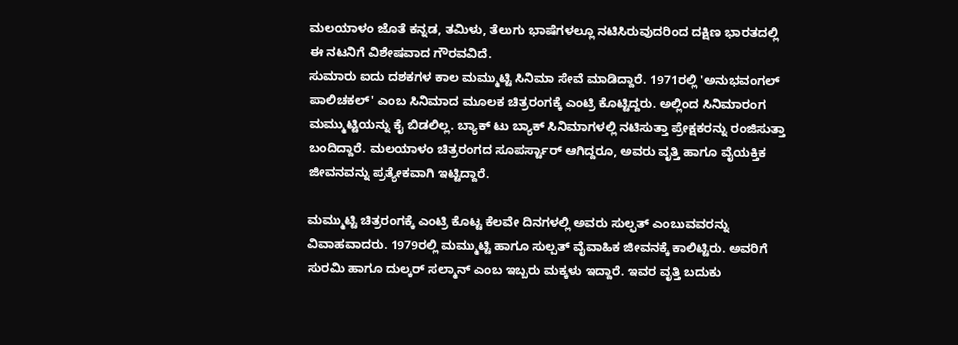ಮಲಯಾಳಂ ಜೊತೆ ಕನ್ನಡ, ತಮಿಳು, ತೆಲುಗು ಭಾಷೆಗಳಲ್ಲೂ ನಟಿಸಿರುವುದರಿಂದ ದಕ್ಷಿಣ ಭಾರತದಲ್ಲಿ ಈ ನಟನಿಗೆ ವಿಶೇಷವಾದ ಗೌರವವಿದೆ.
ಸುಮಾರು ಐದು ದಶಕಗಳ ಕಾಲ ಮಮ್ಮುಟ್ಟಿ ಸಿನಿಮಾ ಸೇವೆ ಮಾಡಿದ್ದಾರೆ. 1971ರಲ್ಲಿ 'ಅನುಭವಂಗಲ್ ಪಾಲಿಚಕಲ್' ಎಂಬ ಸಿನಿಮಾದ ಮೂಲಕ ಚಿತ್ರರಂಗಕ್ಕೆ ಎಂಟ್ರಿ ಕೊಟ್ಟಿದ್ದರು. ಅಲ್ಲಿಂದ ಸಿನಿಮಾರಂಗ ಮಮ್ಮುಟ್ಟಿಯನ್ನು ಕೈ ಬಿಡಲಿಲ್ಲ. ಬ್ಯಾಕ್ ಟು ಬ್ಯಾಕ್ ಸಿನಿಮಾಗಳಲ್ಲಿ ನಟಿಸುತ್ತಾ ಪ್ರೇಕ್ಷಕರನ್ನು ರಂಜಿಸುತ್ತಾ ಬಂದಿದ್ದಾರೆ. ಮಲಯಾಳಂ ಚಿತ್ರರಂಗದ ಸೂಪರ್ಸ್ಟಾರ್ ಆಗಿದ್ದರೂ, ಅವರು ವೃತ್ತಿ ಹಾಗೂ ವೈಯಕ್ತಿಕ ಜೀವನವನ್ನು ಪ್ರತ್ಯೇಕವಾಗಿ ಇಟ್ಟಿದ್ದಾರೆ.

ಮಮ್ಮುಟ್ಟಿ ಚಿತ್ರರಂಗಕ್ಕೆ ಎಂಟ್ರಿ ಕೊಟ್ಟ ಕೆಲವೇ ದಿನಗಳಲ್ಲಿ ಅವರು ಸುಲ್ಫತ್ ಎಂಬುವವರನ್ನು ವಿವಾಹವಾದರು. 1979ರಲ್ಲಿ ಮಮ್ಮುಟ್ಟಿ ಹಾಗೂ ಸುಲ್ಪತ್ ವೈವಾಹಿಕ ಜೀವನಕ್ಕೆ ಕಾಲಿಟ್ಟಿರು. ಅವರಿಗೆ ಸುರಮಿ ಹಾಗೂ ದುಲ್ಕರ್ ಸಲ್ಮಾನ್ ಎಂಬ ಇಬ್ಬರು ಮಕ್ಕಳು ಇದ್ದಾರೆ. ಇವರ ವೃತ್ತಿ ಬದುಕು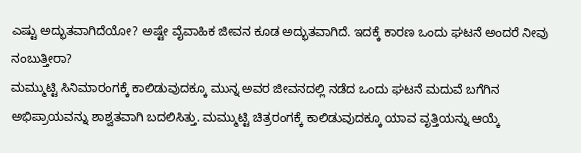ಎಷ್ಟು ಅದ್ಭುತವಾಗಿದೆಯೋ? ಅಷ್ಟೇ ವೈವಾಹಿಕ ಜೀವನ ಕೂಡ ಅದ್ಭುತವಾಗಿದೆ. ಇದಕ್ಕೆ ಕಾರಣ ಒಂದು ಘಟನೆ ಅಂದರೆ ನೀವು ನಂಬುತ್ತೀರಾ?
ಮಮ್ಮುಟ್ಟಿ ಸಿನಿಮಾರಂಗಕ್ಕೆ ಕಾಲಿಡುವುದಕ್ಕೂ ಮುನ್ನ ಅವರ ಜೀವನದಲ್ಲಿ ನಡೆದ ಒಂದು ಘಟನೆ ಮದುವೆ ಬಗೆಗಿನ ಅಭಿಪ್ರಾಯವನ್ನು ಶಾಶ್ವತವಾಗಿ ಬದಲಿಸಿತ್ತು. ಮಮ್ಮುಟ್ಟಿ ಚಿತ್ರರಂಗಕ್ಕೆ ಕಾಲಿಡುವುದಕ್ಕೂ ಯಾವ ವೃತ್ತಿಯನ್ನು ಆಯ್ಕೆ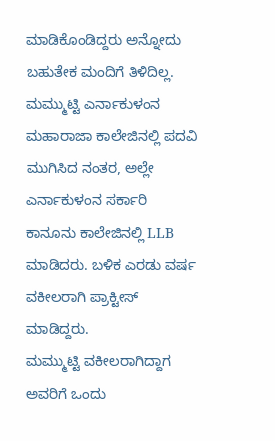ಮಾಡಿಕೊಂಡಿದ್ದರು ಅನ್ನೋದು ಬಹುತೇಕ ಮಂದಿಗೆ ತಿಳಿದಿಲ್ಲ. ಮಮ್ಮುಟ್ಟಿ ಎರ್ನಾಕುಳಂನ ಮಹಾರಾಜಾ ಕಾಲೇಜಿನಲ್ಲಿ ಪದವಿ ಮುಗಿಸಿದ ನಂತರ, ಅಲ್ಲೇ ಎರ್ನಾಕುಳಂನ ಸರ್ಕಾರಿ ಕಾನೂನು ಕಾಲೇಜಿನಲ್ಲಿ LLB ಮಾಡಿದರು. ಬಳಿಕ ಎರಡು ವರ್ಷ ವಕೀಲರಾಗಿ ಪ್ರಾಕ್ಟೀಸ್ ಮಾಡಿದ್ದರು.
ಮಮ್ಮುಟ್ಟಿ ವಕೀಲರಾಗಿದ್ದಾಗ ಅವರಿಗೆ ಒಂದು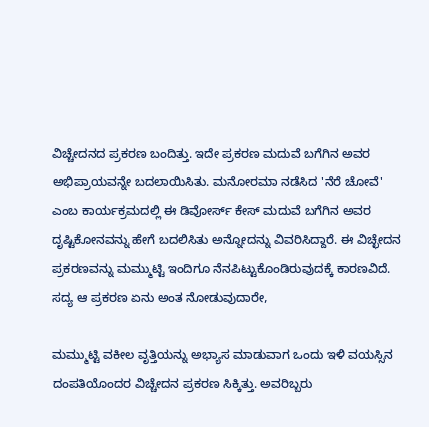ವಿಚ್ಚೇದನದ ಪ್ರಕರಣ ಬಂದಿತ್ತು. ಇದೇ ಪ್ರಕರಣ ಮದುವೆ ಬಗೆಗಿನ ಅವರ ಅಭಿಪ್ರಾಯವನ್ನೇ ಬದಲಾಯಿಸಿತು. ಮನೋರಮಾ ನಡೆಸಿದ 'ನೆರೆ ಚೋವೆ' ಎಂಬ ಕಾರ್ಯಕ್ರಮದಲ್ಲಿ ಈ ಡಿವೋರ್ಸ್ ಕೇಸ್ ಮದುವೆ ಬಗೆಗಿನ ಅವರ ದೃಷ್ಟಿಕೋನವನ್ನು ಹೇಗೆ ಬದಲಿಸಿತು ಅನ್ನೋದನ್ನು ವಿವರಿಸಿದ್ದಾರೆ. ಈ ವಿಚ್ಛೇದನ ಪ್ರಕರಣವನ್ನು ಮಮ್ಮುಟ್ಟಿ ಇಂದಿಗೂ ನೆನಪಿಟ್ಟುಕೊಂಡಿರುವುದಕ್ಕೆ ಕಾರಣವಿದೆ. ಸದ್ಯ ಆ ಪ್ರಕರಣ ಏನು ಅಂತ ನೋಡುವುದಾರೇ,

ಮಮ್ಮುಟ್ಟಿ ವಕೀಲ ವೃತ್ತಿಯನ್ನು ಅಭ್ಯಾಸ ಮಾಡುವಾಗ ಒಂದು ಇಳಿ ವಯಸ್ಸಿನ ದಂಪತಿಯೊಂದರ ವಿಚ್ಚೇದನ ಪ್ರಕರಣ ಸಿಕ್ಕಿತ್ತು. ಅವರಿಬ್ಬರು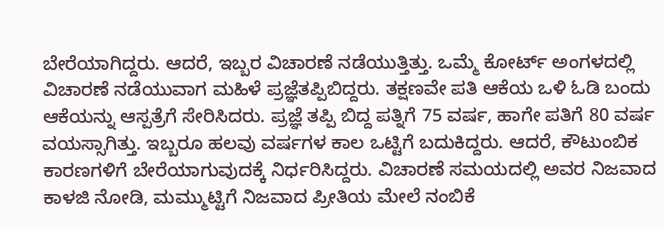ಬೇರೆಯಾಗಿದ್ದರು. ಆದರೆ, ಇಬ್ಬರ ವಿಚಾರಣೆ ನಡೆಯುತ್ತಿತ್ತು. ಒಮ್ಮೆ ಕೋರ್ಟ್ ಅಂಗಳದಲ್ಲಿ ವಿಚಾರಣೆ ನಡೆಯುವಾಗ ಮಹಿಳೆ ಪ್ರಜ್ಞೆತಪ್ಪಿಬಿದ್ದರು. ತಕ್ಷಣವೇ ಪತಿ ಆಕೆಯ ಒಳಿ ಓಡಿ ಬಂದು ಆಕೆಯನ್ನು ಆಸ್ಪತ್ರೆಗೆ ಸೇರಿಸಿದರು. ಪ್ರಜ್ಞೆ ತಪ್ಪಿ ಬಿದ್ದ ಪತ್ನಿಗೆ 75 ವರ್ಷ, ಹಾಗೇ ಪತಿಗೆ 80 ವರ್ಷ ವಯಸ್ಸಾಗಿತ್ತು. ಇಬ್ಬರೂ ಹಲವು ವರ್ಷಗಳ ಕಾಲ ಒಟ್ಟಿಗೆ ಬದುಕಿದ್ದರು. ಆದರೆ, ಕೌಟುಂಬಿಕ ಕಾರಣಗಳಿಗೆ ಬೇರೆಯಾಗುವುದಕ್ಕೆ ನಿರ್ಧರಿಸಿದ್ದರು. ವಿಚಾರಣೆ ಸಮಯದಲ್ಲಿ ಅವರ ನಿಜವಾದ ಕಾಳಜಿ ನೋಡಿ, ಮಮ್ಮುಟ್ಟಿಗೆ ನಿಜವಾದ ಪ್ರೀತಿಯ ಮೇಲೆ ನಂಬಿಕೆ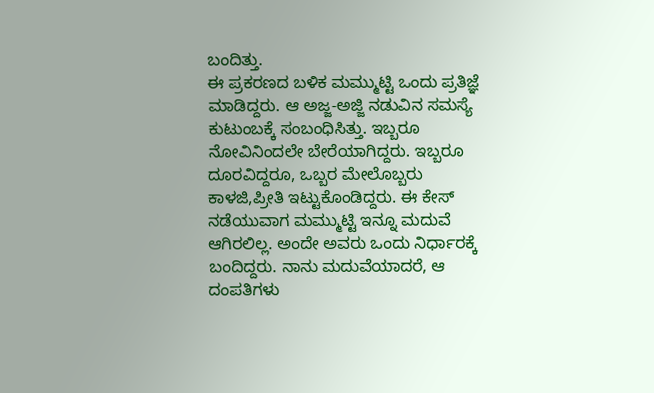ಬಂದಿತ್ತು.
ಈ ಪ್ರಕರಣದ ಬಳಿಕ ಮಮ್ಮುಟ್ಟಿ ಒಂದು ಪ್ರತಿಜ್ಞೆ ಮಾಡಿದ್ದರು. ಆ ಅಜ್ಜ-ಅಜ್ಜಿ ನಡುವಿನ ಸಮಸ್ಯೆ ಕುಟುಂಬಕ್ಕೆ ಸಂಬಂಧಿಸಿತ್ತು. ಇಬ್ಬರೂ ನೋವಿನಿಂದಲೇ ಬೇರೆಯಾಗಿದ್ದರು. ಇಬ್ಬರೂ ದೂರವಿದ್ದರೂ, ಒಬ್ಬರ ಮೇಲೊಬ್ಬರು ಕಾಳಜಿ,ಪ್ರೀತಿ ಇಟ್ಟುಕೊಂಡಿದ್ದರು. ಈ ಕೇಸ್ ನಡೆಯುವಾಗ ಮಮ್ಮುಟ್ಟಿ ಇನ್ನೂ ಮದುವೆ ಆಗಿರಲಿಲ್ಲ. ಅಂದೇ ಅವರು ಒಂದು ನಿರ್ಧಾರಕ್ಕೆ ಬಂದಿದ್ದರು. ನಾನು ಮದುವೆಯಾದರೆ, ಆ ದಂಪತಿಗಳು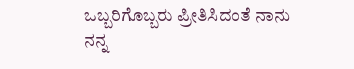ಒಬ್ಬರಿಗೊಬ್ಬರು ಪ್ರೀತಿಸಿದಂತೆ ನಾನು ನನ್ನ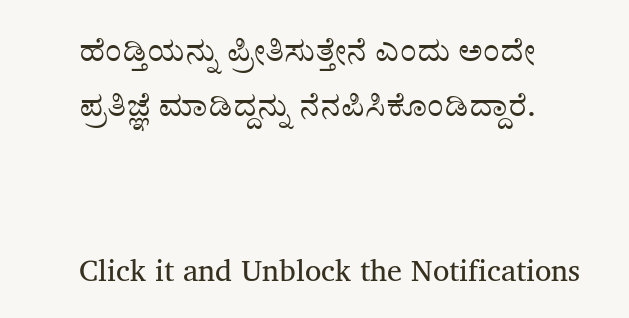ಹೆಂಡ್ತಿಯನ್ನು ಪ್ರೀತಿಸುತ್ತೇನೆ ಎಂದು ಅಂದೇ ಪ್ರತಿಜ್ಞೆ ಮಾಡಿದ್ದನ್ನು ನೆನಪಿಸಿಕೊಂಡಿದ್ದಾರೆ.


Click it and Unblock the Notifications